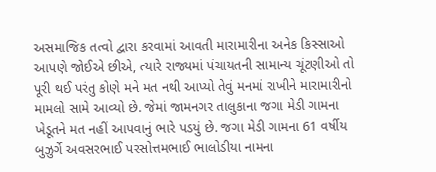અસમાજિક તત્વો દ્વારા કરવામાં આવતી મારામારીના અનેક કિસ્સાઓ આપણે જોઈએ છીએ, ત્યારે રાજ્યમાં પંચાયતની સામાન્ય ચૂંટણીઓ તો પૂરી થઈ પરંતુ કોણે મને મત નથી આપ્યો તેવું મનમાં રાખીને મારામારીનો મામલો સામે આવ્યો છે. જેમાં જામનગર તાલુકાના જગા મેડી ગામના ખેડૂતને મત નહીં આપવાનું ભારે પડયું છે. જગા મેડી ગામના 61 વર્ષીય બુઝુર્ગે અવસરભાઈ પરસોત્તમભાઈ ભાલોડીયા નામના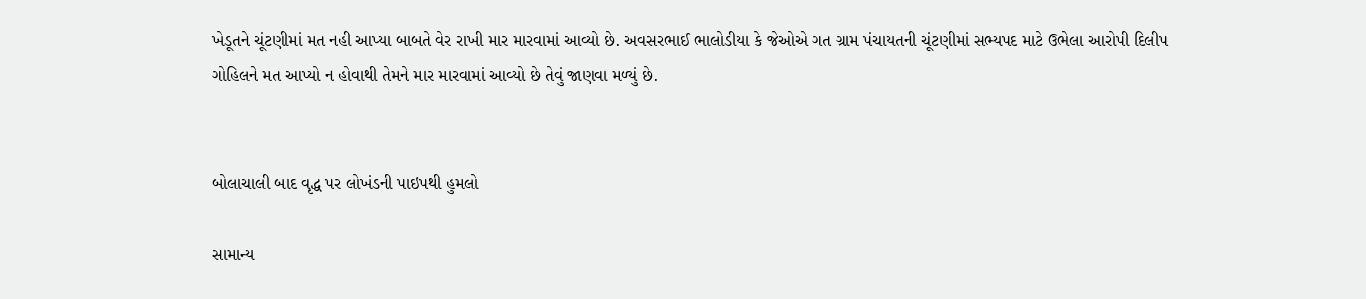ખેડૂતને ચૂંટણીમાં મત નહી આપ્યા બાબતે વેર રાખી માર મારવામાં આવ્યો છે. અવસરભાઈ ભાલોડીયા કે જેઓએ ગત ગ્રામ પંચાયતની ચૂંટણીમાં સભ્યપદ માટે ઉભેલા આરોપી દિલીપ ગોહિલને મત આપ્યો ન હોવાથી તેમને માર મારવામાં આવ્યો છે તેવું જાણવા મળ્યું છે.


બોલાચાલી બાદ વૃદ્ધ પર લોખંડની પાઇપથી હુમલો

સામાન્ય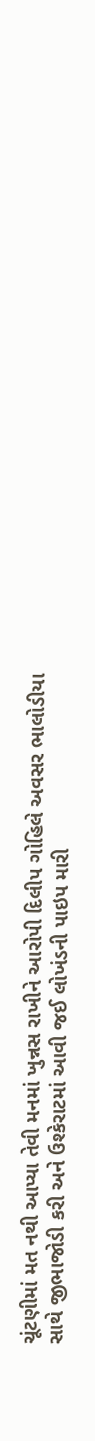ચૂંટણીમાં મત નથી આપ્યા તેવી મનમાં ખુન્નસ રાખીને આરોપી દિલીપ ગોહિલે અવસર ભાલોડીયા સાથે જીભાજોડી કરી અને ઉશ્કેરાટમાં આવી જઈ લોખંડની પાઇપ મારી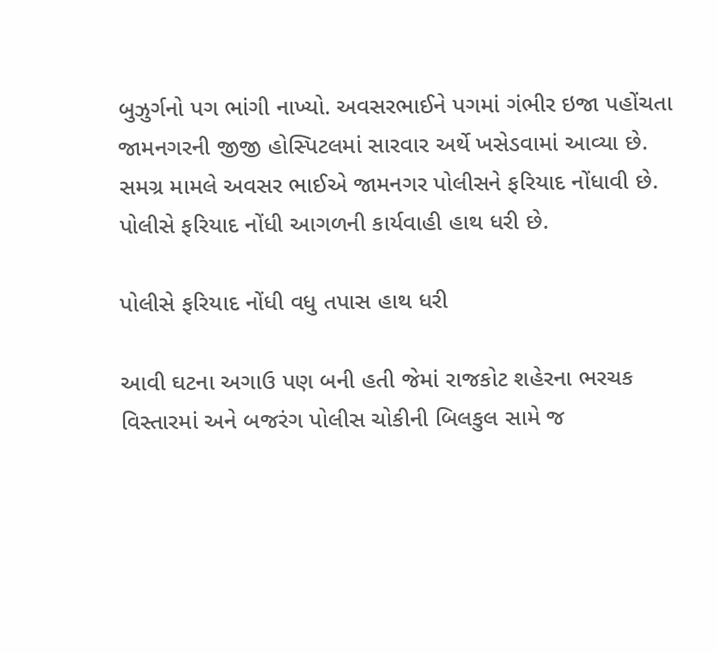બુઝુર્ગનો પગ ભાંગી નાખ્યો. અવસરભાઈને પગમાં ગંભીર ઇજા પહોંચતા જામનગરની જીજી હોસ્પિટલમાં સારવાર અર્થે ખસેડવામાં આવ્યા છે. સમગ્ર મામલે અવસર ભાઈએ જામનગર પોલીસને ફરિયાદ નોંધાવી છે. પોલીસે ફરિયાદ નોંધી આગળની કાર્યવાહી હાથ ધરી છે.

પોલીસે ફરિયાદ નોંધી વધુ તપાસ હાથ ધરી

આવી ઘટના અગાઉ પણ બની હતી જેમાં રાજકોટ શહેરના ભરચક વિસ્તારમાં અને બજરંગ પોલીસ ચોકીની બિલકુલ સામે જ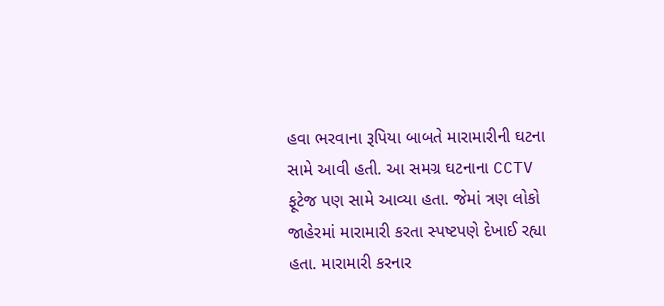હવા ભરવાના રૂપિયા બાબતે મારામારીની ઘટના સામે આવી હતી. આ સમગ્ર ઘટનાના CCTV ફૂટેજ પણ સામે આવ્યા હતા. જેમાં ત્રણ લોકો જાહેરમાં મારામારી કરતા સ્પષ્ટપણે દેખાઈ રહ્યા હતા. મારામારી કરનાર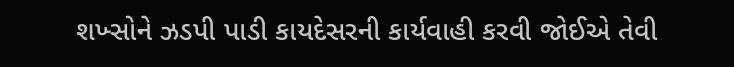શખ્સોને ઝડપી પાડી કાયદેસરની કાર્યવાહી કરવી જોઈએ તેવી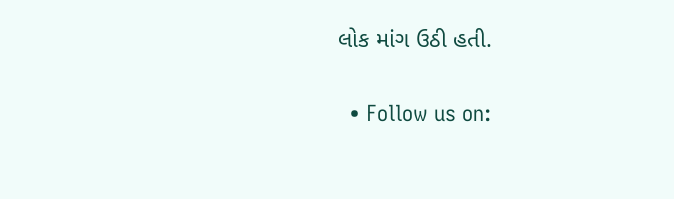લોક માંગ ઉઠી હતી.

  • Follow us on: